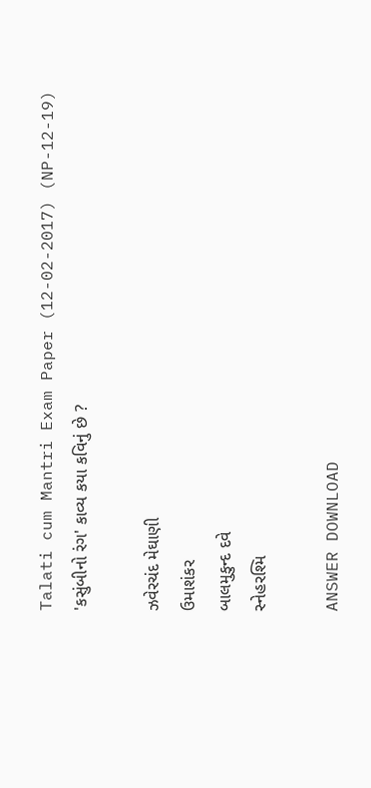Talati cum Mantri Exam Paper (12-02-2017) (NP-12-19)
'કસુંબીનો રંગ' કાવ્ય કયા કવિનું છે ?

ઝવેરચંદ મેઘાણી
ઉમાશંકર
બાલમુકુન્દ દવે
સ્નેહરશ્મિ

ANSWER DOWNLOAD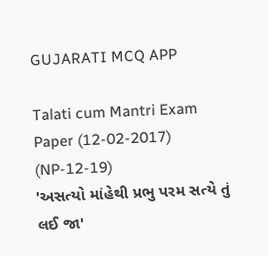GUJARATI MCQ APP

Talati cum Mantri Exam Paper (12-02-2017) (NP-12-19)
'અસત્યો માંહેથી પ્રભુ પરમ સત્યે તું લઈ જા'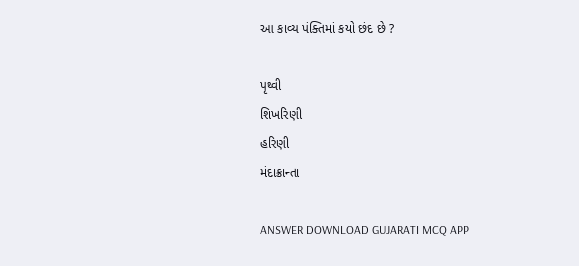આ કાવ્ય પંક્તિમાં કયો છંદ છે ?

પૃથ્વી
શિખરિણી
હરિણી
મંદાક્રાન્તા

ANSWER DOWNLOAD GUJARATI MCQ APP